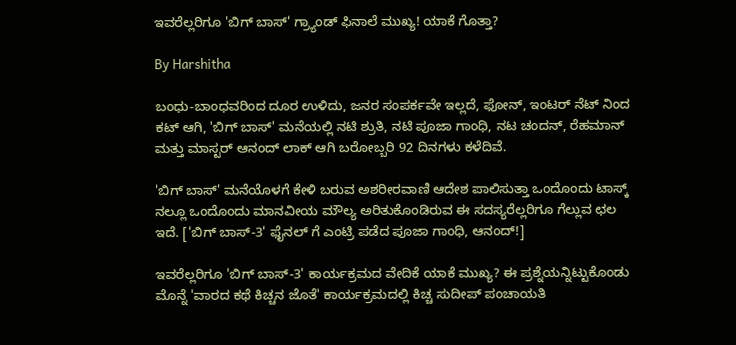ಇವರೆಲ್ಲರಿಗೂ 'ಬಿಗ್ ಬಾಸ್' ಗ್ರ್ಯಾಂಡ್ ಫಿನಾಲೆ ಮುಖ್ಯ! ಯಾಕೆ ಗೊತ್ತಾ?

By Harshitha

ಬಂಧು-ಬಾಂಧವರಿಂದ ದೂರ ಉಳಿದು, ಜನರ ಸಂಪರ್ಕವೇ ಇಲ್ಲದೆ, ಫೋನ್, ಇಂಟರ್ ನೆಟ್ ನಿಂದ ಕಟ್ ಆಗಿ, 'ಬಿಗ್ ಬಾಸ್' ಮನೆಯಲ್ಲಿ ನಟಿ ಶ್ರುತಿ, ನಟಿ ಪೂಜಾ ಗಾಂಧಿ, ನಟ ಚಂದನ್, ರೆಹಮಾನ್ ಮತ್ತು ಮಾಸ್ಟರ್ ಆನಂದ್ ಲಾಕ್ ಆಗಿ ಬರೋಬ್ಬರಿ 92 ದಿನಗಳು ಕಳೆದಿವೆ.

'ಬಿಗ್ ಬಾಸ್' ಮನೆಯೊಳಗೆ ಕೇಳಿ ಬರುವ ಅಶರೀರವಾಣಿ ಆದೇಶ ಪಾಲಿಸುತ್ತಾ ಒಂದೊಂದು ಟಾಸ್ಕ್ ನಲ್ಲೂ ಒಂದೊಂದು ಮಾನವೀಯ ಮೌಲ್ಯ ಅರಿತುಕೊಂಡಿರುವ ಈ ಸದಸ್ಯರೆಲ್ಲರಿಗೂ ಗೆಲ್ಲುವ ಛಲ ಇದೆ. ['ಬಿಗ್ ಬಾಸ್-3' ಫೈನಲ್ ಗೆ ಎಂಟ್ರಿ ಪಡೆದ ಪೂಜಾ ಗಾಂಧಿ, ಆನಂದ್!]

ಇವರೆಲ್ಲರಿಗೂ 'ಬಿಗ್ ಬಾಸ್-3' ಕಾರ್ಯಕ್ರಮದ ವೇದಿಕೆ ಯಾಕೆ ಮುಖ್ಯ? ಈ ಪ್ರಶ್ನೆಯನ್ನಿಟ್ಟುಕೊಂಡು ಮೊನ್ನೆ 'ವಾರದ ಕಥೆ ಕಿಚ್ಚನ ಜೊತೆ' ಕಾರ್ಯಕ್ರಮದಲ್ಲಿ ಕಿಚ್ಚ ಸುದೀಪ್ ಪಂಚಾಯತಿ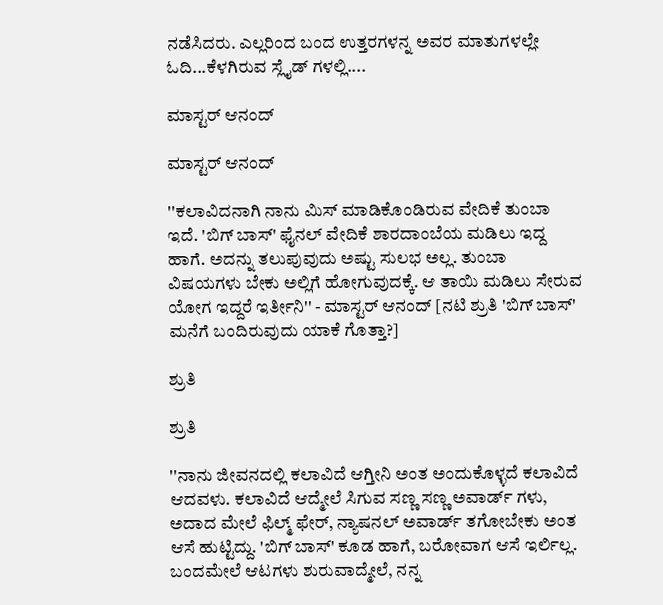ನಡೆಸಿದರು. ಎಲ್ಲರಿಂದ ಬಂದ ಉತ್ತರಗಳನ್ನ ಅವರ ಮಾತುಗಳಲ್ಲೇ ಓದಿ...ಕೆಳಗಿರುವ ಸ್ಲೈಡ್ ಗಳಲ್ಲಿ....

ಮಾಸ್ಟರ್ ಆನಂದ್

ಮಾಸ್ಟರ್ ಆನಂದ್

''ಕಲಾವಿದನಾಗಿ ನಾನು ಮಿಸ್ ಮಾಡಿಕೊಂಡಿರುವ ವೇದಿಕೆ ತುಂಬಾ ಇದೆ. 'ಬಿಗ್ ಬಾಸ್' ಫೈನಲ್ ವೇದಿಕೆ ಶಾರದಾಂಬೆಯ ಮಡಿಲು ಇದ್ದ ಹಾಗೆ. ಅದನ್ನು ತಲುಪುವುದು ಅಷ್ಟು ಸುಲಭ ಅಲ್ಲ. ತುಂಬಾ ವಿಷಯಗಳು ಬೇಕು ಅಲ್ಲಿಗೆ ಹೋಗುವುದಕ್ಕೆ. ಆ ತಾಯಿ ಮಡಿಲು ಸೇರುವ ಯೋಗ ಇದ್ದರೆ ಇರ್ತೀನಿ'' - ಮಾಸ್ಟರ್ ಆನಂದ್ [ನಟಿ ಶ್ರುತಿ 'ಬಿಗ್ ಬಾಸ್' ಮನೆಗೆ ಬಂದಿರುವುದು ಯಾಕೆ ಗೊತ್ತಾ?]

ಶ್ರುತಿ

ಶ್ರುತಿ

''ನಾನು ಜೀವನದಲ್ಲಿ ಕಲಾವಿದೆ ಆಗ್ತೀನಿ ಅಂತ ಅಂದುಕೊಳ್ಳದೆ ಕಲಾವಿದೆ ಆದವಳು. ಕಲಾವಿದೆ ಆದ್ಮೇಲೆ ಸಿಗುವ ಸಣ್ಣ ಸಣ್ಣ ಅವಾರ್ಡ್ ಗಳು, ಅದಾದ ಮೇಲೆ ಫಿಲ್ಮ್ ಫೇರ್, ನ್ಯಾಷನಲ್ ಅವಾರ್ಡ್ ತಗೋಬೇಕು ಅಂತ ಆಸೆ ಹುಟ್ಟಿದ್ದು. 'ಬಿಗ್ ಬಾಸ್' ಕೂಡ ಹಾಗೆ, ಬರೋವಾಗ ಆಸೆ ಇರ್ಲಿಲ್ಲ. ಬಂದಮೇಲೆ ಆಟಗಳು ಶುರುವಾದ್ಮೇಲೆ, ನನ್ನ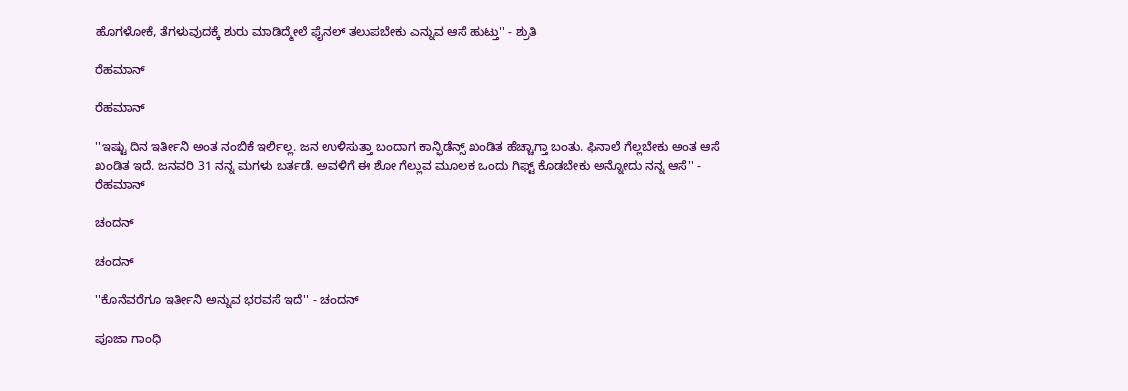ಹೊಗಳೋಕೆ, ತೆಗಳುವುದಕ್ಕೆ ಶುರು ಮಾಡಿದ್ಮೇಲೆ ಫೈನಲ್ ತಲುಪಬೇಕು ಎನ್ನುವ ಆಸೆ ಹುಟ್ತು'' - ಶ್ರುತಿ

ರೆಹಮಾನ್

ರೆಹಮಾನ್

''ಇಷ್ಟು ದಿನ ಇರ್ತೀನಿ ಅಂತ ನಂಬಿಕೆ ಇರ್ಲಿಲ್ಲ. ಜನ ಉಳಿಸುತ್ತಾ ಬಂದಾಗ ಕಾನ್ಫಿಡೆನ್ಸ್ ಖಂಡಿತ ಹೆಚ್ಚಾಗ್ತಾ ಬಂತು. ಫಿನಾಲೆ ಗೆಲ್ಲಬೇಕು ಅಂತ ಆಸೆ ಖಂಡಿತ ಇದೆ. ಜನವರಿ 31 ನನ್ನ ಮಗಳು ಬರ್ತಡೆ. ಅವಳಿಗೆ ಈ ಶೋ ಗೆಲ್ಲುವ ಮೂಲಕ ಒಂದು ಗಿಫ್ಟ್ ಕೊಡಬೇಕು ಅನ್ನೋದು ನನ್ನ ಆಸೆ'' - ರೆಹಮಾನ್

ಚಂದನ್

ಚಂದನ್

''ಕೊನೆವರೆಗೂ ಇರ್ತೀನಿ ಅನ್ನುವ ಭರವಸೆ ಇದೆ'' - ಚಂದನ್

ಪೂಜಾ ಗಾಂಧಿ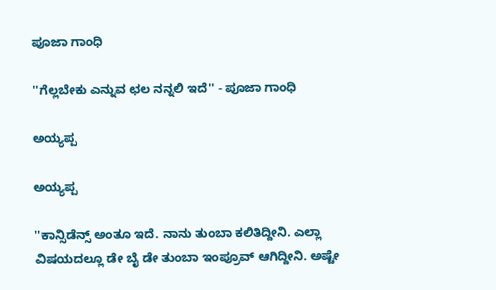ಪೂಜಾ ಗಾಂಧಿ

''ಗೆಲ್ಲಬೇಕು ಎನ್ನುವ ಛಲ ನನ್ನಲಿ ಇದೆ'' - ಪೂಜಾ ಗಾಂಧಿ

ಅಯ್ಯಪ್ಪ

ಅಯ್ಯಪ್ಪ

''ಕಾನ್ಸಿಡೆನ್ಸ್ ಅಂತೂ ಇದೆ. ನಾನು ತುಂಬಾ ಕಲಿತಿದ್ದೀನಿ. ಎಲ್ಲಾ ವಿಷಯದಲ್ಲೂ ಡೇ ಬೈ ಡೇ ತುಂಬಾ ಇಂಪ್ರೂವ್ ಆಗಿದ್ದೀನಿ. ಅಷ್ಟೇ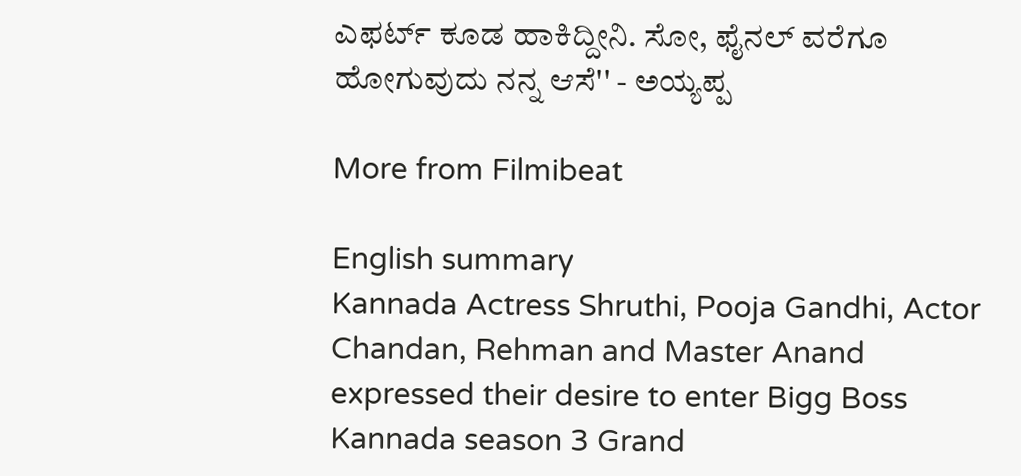ಎಫರ್ಟ್ ಕೂಡ ಹಾಕಿದ್ದೀನಿ. ಸೋ, ಫೈನಲ್ ವರೆಗೂ ಹೋಗುವುದು ನನ್ನ ಆಸೆ'' - ಅಯ್ಯಪ್ಪ

More from Filmibeat

English summary
Kannada Actress Shruthi, Pooja Gandhi, Actor Chandan, Rehman and Master Anand expressed their desire to enter Bigg Boss Kannada season 3 Grand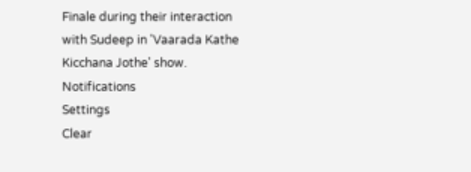Finale during their interaction with Sudeep in 'Vaarada Kathe Kicchana Jothe' show.
Notifications
Settings
Clear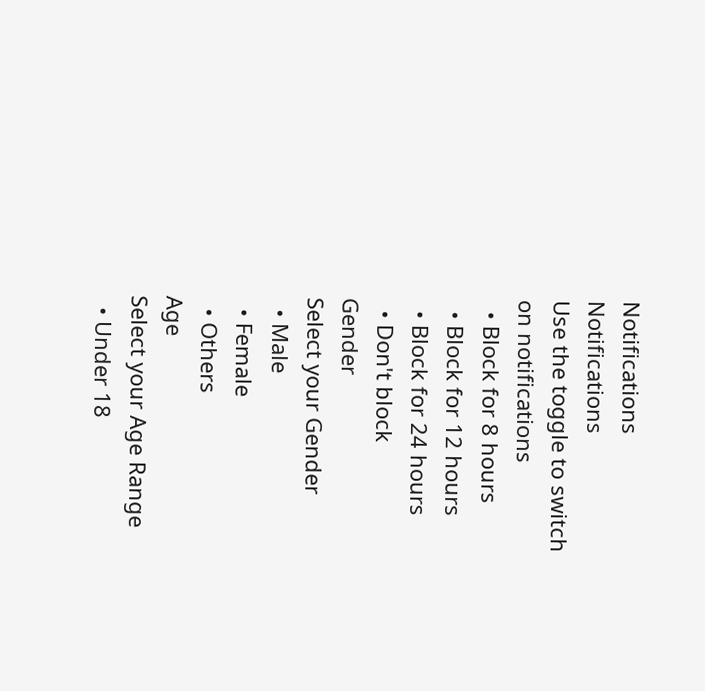Notifications
Notifications
Use the toggle to switch on notifications
  • Block for 8 hours
  • Block for 12 hours
  • Block for 24 hours
  • Don't block
Gender
Select your Gender
  • Male
  • Female
  • Others
Age
Select your Age Range
  • Under 18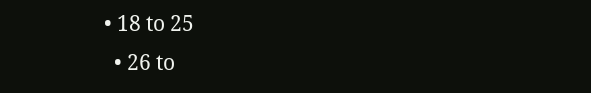• 18 to 25
  • 26 to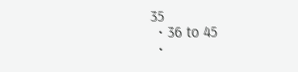35
  • 36 to 45
  •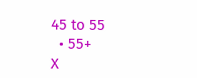45 to 55
  • 55+
X